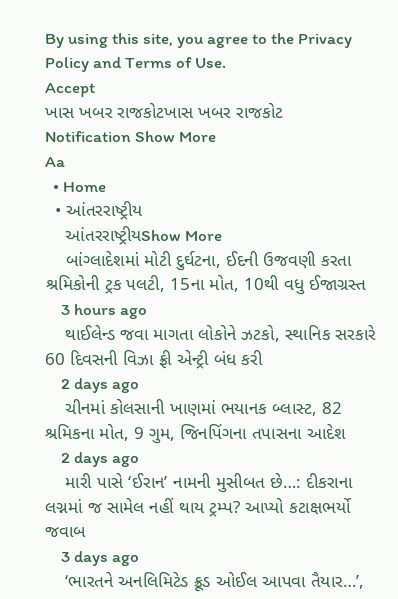By using this site, you agree to the Privacy Policy and Terms of Use.
Accept
ખાસ ખબર રાજકોટખાસ ખબર રાજકોટ
Notification Show More
Aa
  • Home
  • આંતરરાષ્ટ્રીય
    આંતરરાષ્ટ્રીયShow More
    બાંગ્લાદેશમાં મોટી દુર્ઘટના, ઈદની ઉજવણી કરતા શ્રમિકોની ટ્રક પલટી, 15ના મોત, 10થી વધુ ઈજાગ્રસ્ત
    3 hours ago
    થાઈલેન્ડ જવા માગતા લોકોને ઝટકો, સ્થાનિક સરકારે 60 દિવસની વિઝા ફ્રી એન્ટ્રી બંધ કરી
    2 days ago
    ચીનમાં કોલસાની ખાણમાં ભયાનક બ્લાસ્ટ, 82 શ્રમિકના મોત, 9 ગુમ, જિનપિંગના તપાસના આદેશ
    2 days ago
    મારી પાસે ‘ઈરાન’ નામની મુસીબત છે…: દીકરાના લગ્નમાં જ સામેલ નહીં થાય ટ્રમ્પ? આપ્યો કટાક્ષભર્યો જવાબ
    3 days ago
    ‘ભારતને અનલિમિટેડ ક્રૂડ ઓઈલ આપવા તૈયાર…’,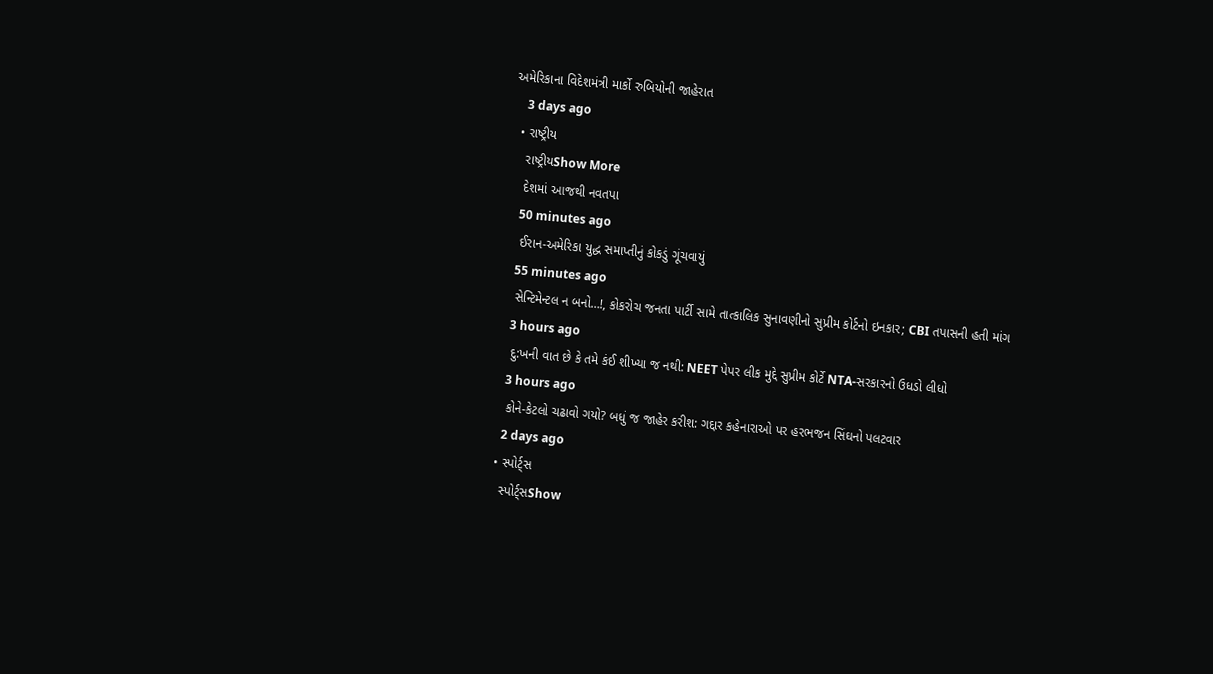અમેરિકાના વિદેશમંત્રી માર્કો રુબિયોની જાહેરાત
    3 days ago
  • રાષ્ટ્રીય
    રાષ્ટ્રીયShow More
    દેશમાં આજથી નવતપા
    50 minutes ago
    ઈરાન-અમેરિકા યુદ્ધ સમાપ્તીનું કોકડું ગૂંચવાયું
    55 minutes ago
    સેન્ટિમેન્ટલ ન બનો…!, કોકરોચ જનતા પાર્ટી સામે તાત્કાલિક સુનાવણીનો સુપ્રીમ કોર્ટનો ઇનકાર; CBI તપાસની હતી માંગ
    3 hours ago
    દુ:ખની વાત છે કે તમે કંઈ શીખ્યા જ નથી: NEET પેપર લીક મુદ્દે સુપ્રીમ કોર્ટે NTA-સરકારનો ઉધડો લીધો
    3 hours ago
    કોને-કેટલો ચઢાવો ગયો? બધું જ જાહેર કરીશ: ગદ્દાર કહેનારાઓ પર હરભજન સિંઘનો પલટવાર
    2 days ago
  • સ્પોર્ટ્સ
    સ્પોર્ટ્સShow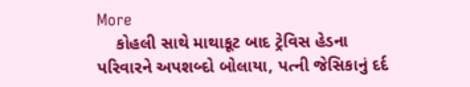More
    કોહલી સાથે માથાકૂટ બાદ ટ્રેવિસ હેડના પરિવારને અપશબ્દો બોલાયા, પત્ની જેસિકાનું દર્દ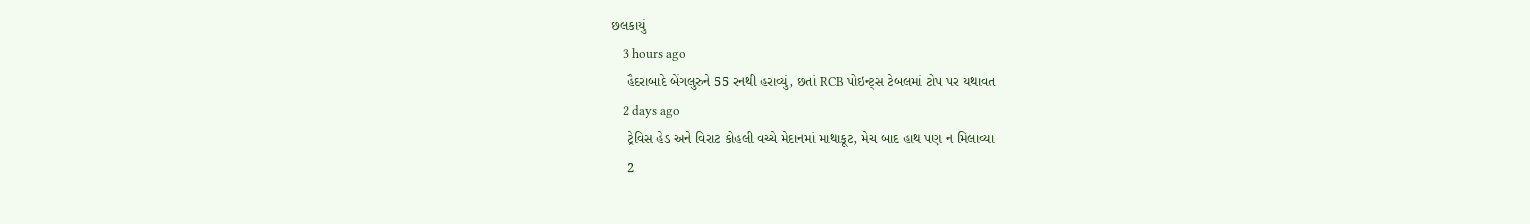છલકાયું
    3 hours ago
    હૈદરાબાદે બેંગલુરુને 55 રનથી હરાવ્યું, છતાં RCB પોઇન્ટ્સ ટેબલમાં ટોપ પર યથાવત
    2 days ago
    ટ્રેવિસ હેડ અને વિરાટ કોહલી વચ્ચે મેદાનમાં માથાકૂટ, મેચ બાદ હાથ પણ ન મિલાવ્યા
    2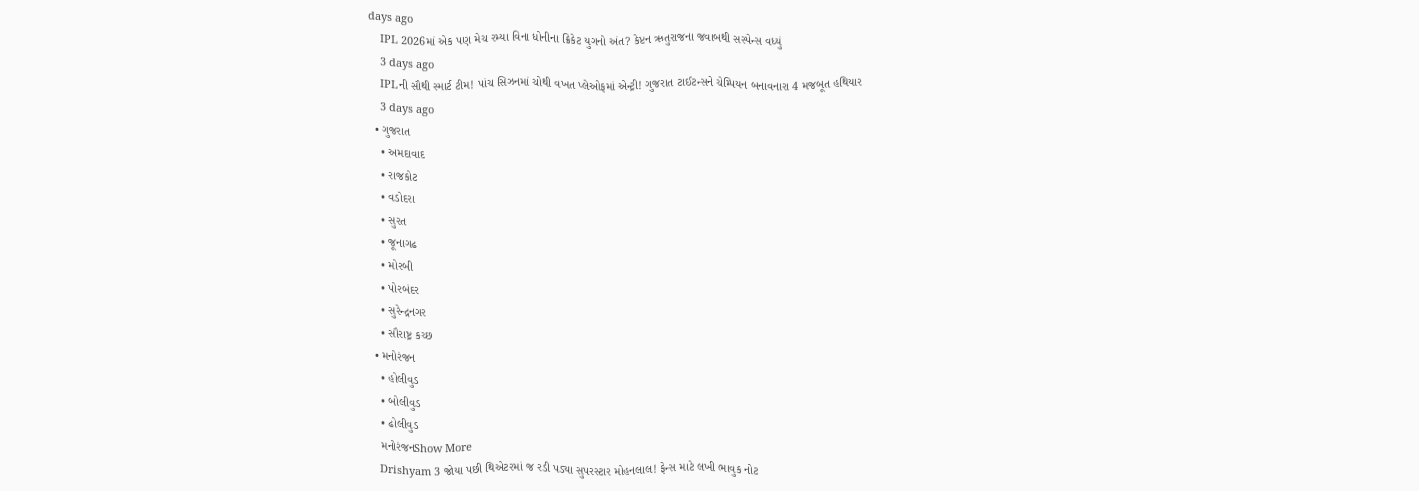days ago
    IPL 2026માં એક પણ મેચ રમ્યા વિના ધોનીના ક્રિકેટ યુગનો અંત? કેપ્ટન ઋતુરાજના જવાબથી સસ્પેન્સ વધ્યું
    3 days ago
    IPLની સૌથી સ્માર્ટ ટીમ! પાંચ સિઝનમાં ચોથી વખત પ્લેઓફમાં એન્ટ્રી! ગુજરાત ટાઈટન્સને ચેમ્પિયન બનાવનારા 4 મજબૂત હથિયાર
    3 days ago
  • ગુજરાત
    • અમદાવાદ
    • રાજકોટ
    • વડોદરા
    • સુરત
    • જૂનાગઢ
    • મોરબી
    • પોરબંદર
    • સુરેન્દ્રનગર
    • સૌરાષ્ટ્ર કચ્છ
  • મનોરંજન
    • હોલીવુડ
    • બોલીવુડ
    • ઢોલીવુડ
    મનોરંજનShow More
    Drishyam 3 જોયા પછી થિએટરમાં જ રડી પડ્યા સુપરસ્ટાર મોહનલાલ! ફેન્સ માટે લખી ભાવુક નોટ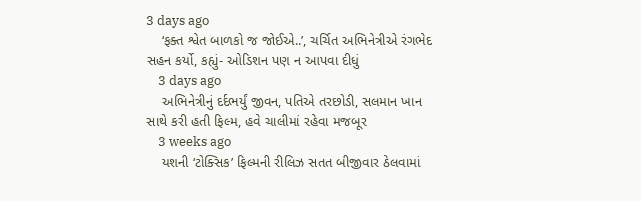3 days ago
    ‘ફક્ત શ્વેત બાળકો જ જોઈએ..’, ચર્ચિત અભિનેત્રીએ રંગભેદ સહન કર્યો, કહ્યું- ઓડિશન પણ ન આપવા દીધું
    3 days ago
    અભિનેત્રીનું દર્દભર્યું જીવન, પતિએ તરછોડી, સલમાન ખાન સાથે કરી હતી ફિલ્મ, હવે ચાલીમાં રહેવા મજબૂર
    3 weeks ago
    યશની ‘ટોક્સિક’ ફિલ્મની રીલિઝ સતત બીજીવાર ઠેલવામાં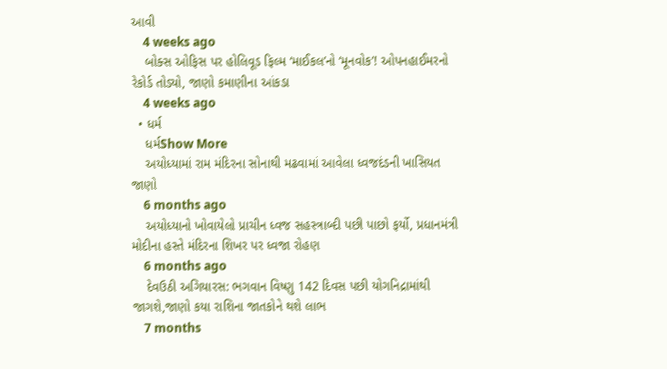આવી
    4 weeks ago
    બોક્સ ઓફિસ પર હોલિવૂડ ફિલ્મ ‘માઈકલ’નો ‘મૂનવોક’! ઓપનહાઈમરનો રેકોર્ડ તોડ્યો, જાણો કમાણીના આંકડા
    4 weeks ago
  • ધર્મ
    ધર્મShow More
    અયોધ્યામાં રામ મંદિરના સોનાથી મઢવામાં આવેલા ધ્વજદંડની ખાસિયત જાણો
    6 months ago
    અયોધ્યાનો ખોવાયેલો પ્રાચીન ધ્વજ સહસ્ત્રાબ્દી પછી પાછો ફર્યો, પ્રધાનમંત્રી મોદીના હસ્તે મંદિરના શિખર પર ધ્વજા રોહણ
    6 months ago
    દેવઉઠી અગિયારસ: ભગવાન વિષ્ણુ 142 દિવસ પછી યોગનિદ્રામાંથી જાગશે,જાણો કયા રાશિના જાતકોને થશે લાભ
    7 months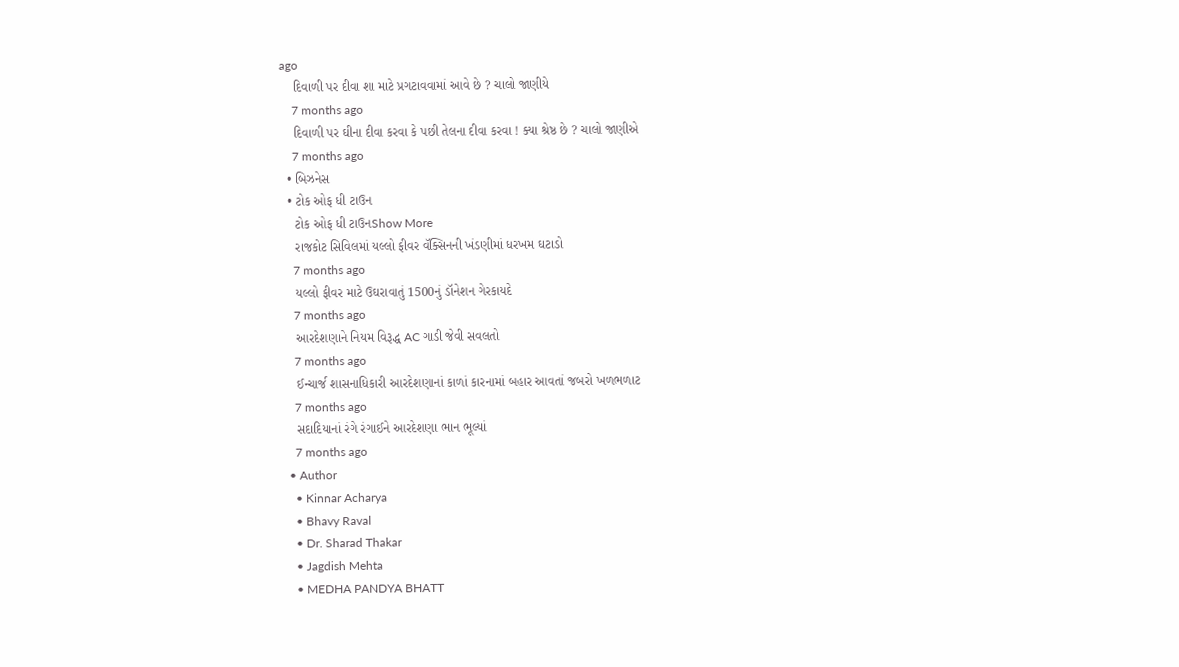ago
    દિવાળી પર દીવા શા માટે પ્રગટાવવામાં આવે છે ? ચાલો જાણીયે
    7 months ago
    દિવાળી પર ઘીના દીવા કરવા કે પછી તેલના દીવા કરવા ! ક્યા શ્રેષ્ઠ છે ? ચાલો જાણીએ
    7 months ago
  • બિઝનેસ
  • ટોક ઓફ ધી ટાઉન
    ટોક ઓફ ધી ટાઉનShow More
    રાજકોટ સિવિલમાં યલ્લો ફીવર વૅક્સિનની ખંડણીમાં ધરખમ ઘટાડો
    7 months ago
    યલ્લો ફીવર માટે ઉઘરાવાતું 1500નું ડૉનેશન ગેરકાયદે
    7 months ago
    આરદેશણાને નિયમ વિરૂદ્ધ AC ગાડી જેવી સવલતો
    7 months ago
    ઈન્ચાર્જ શાસનાધિકારી આરદેશણાનાં કાળાં કારનામાં બહાર આવતાં જબરો ખળભળાટ
    7 months ago
    સદાદિયાનાં રંગે રંગાઈને આરદેશણા ભાન ભૂલ્યાં
    7 months ago
  • Author
    • Kinnar Acharya
    • Bhavy Raval
    • Dr. Sharad Thakar
    • Jagdish Mehta
    • MEDHA PANDYA BHATT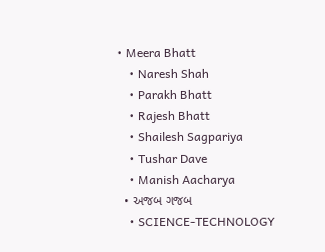• Meera Bhatt
    • Naresh Shah
    • Parakh Bhatt
    • Rajesh Bhatt
    • Shailesh Sagpariya
    • Tushar Dave
    • Manish Aacharya
  • અજબ ગજબ
    • SCIENCE-TECHNOLOGY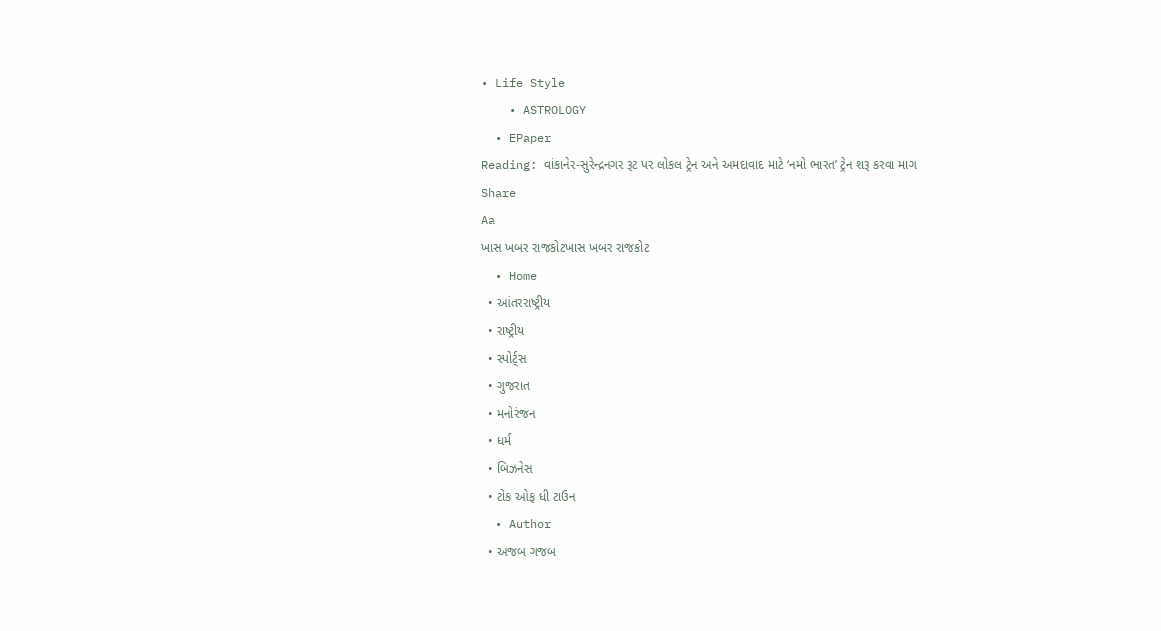• Life Style
    • ASTROLOGY
  • EPaper
Reading: વાંકાનેર-સુરેન્દ્રનગર રૂટ પર લોકલ ટ્રેન અને અમદાવાદ માટે ‘નમો ભારત’ ટ્રેન શરૂ કરવા માગ
Share
Aa
ખાસ ખબર રાજકોટખાસ ખબર રાજકોટ
  • Home
  • આંતરરાષ્ટ્રીય
  • રાષ્ટ્રીય
  • સ્પોર્ટ્સ
  • ગુજરાત
  • મનોરંજન
  • ધર્મ
  • બિઝનેસ
  • ટોક ઓફ ધી ટાઉન
  • Author
  • અજબ ગજબ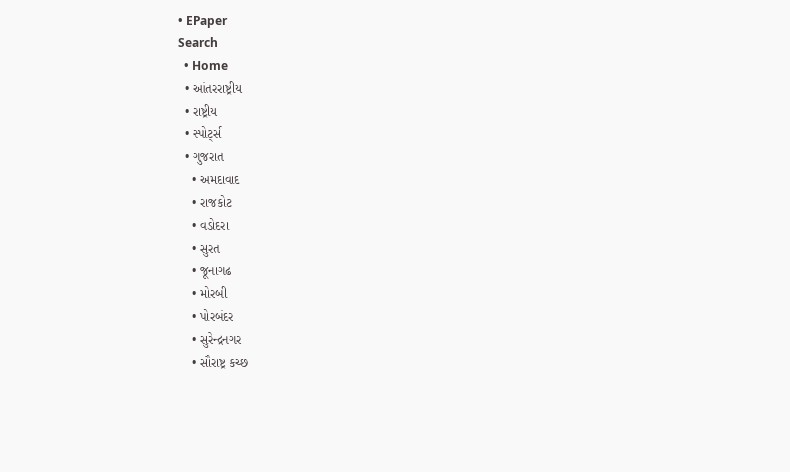• EPaper
Search
  • Home
  • આંતરરાષ્ટ્રીય
  • રાષ્ટ્રીય
  • સ્પોર્ટ્સ
  • ગુજરાત
    • અમદાવાદ
    • રાજકોટ
    • વડોદરા
    • સુરત
    • જૂનાગઢ
    • મોરબી
    • પોરબંદર
    • સુરેન્દ્રનગર
    • સૌરાષ્ટ્ર કચ્છ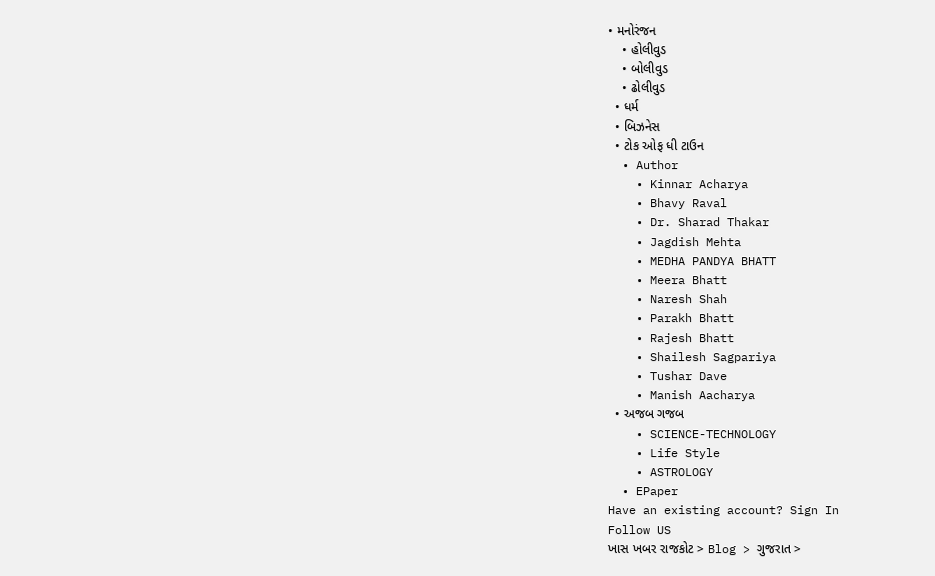• મનોરંજન
    • હોલીવુડ
    • બોલીવુડ
    • ઢોલીવુડ
  • ધર્મ
  • બિઝનેસ
  • ટોક ઓફ ધી ટાઉન
  • Author
    • Kinnar Acharya
    • Bhavy Raval
    • Dr. Sharad Thakar
    • Jagdish Mehta
    • MEDHA PANDYA BHATT
    • Meera Bhatt
    • Naresh Shah
    • Parakh Bhatt
    • Rajesh Bhatt
    • Shailesh Sagpariya
    • Tushar Dave
    • Manish Aacharya
  • અજબ ગજબ
    • SCIENCE-TECHNOLOGY
    • Life Style
    • ASTROLOGY
  • EPaper
Have an existing account? Sign In
Follow US
ખાસ ખબર રાજકોટ > Blog > ગુજરાત >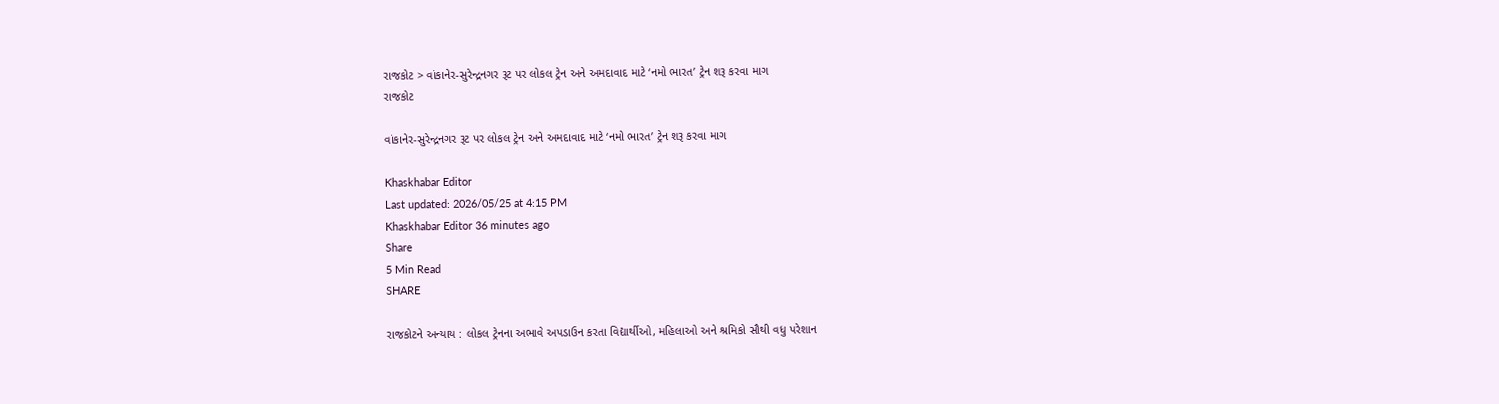રાજકોટ > વાંકાનેર-સુરેન્દ્રનગર રૂટ પર લોકલ ટ્રેન અને અમદાવાદ માટે ‘નમો ભારત’ ટ્રેન શરૂ કરવા માગ
રાજકોટ

વાંકાનેર-સુરેન્દ્રનગર રૂટ પર લોકલ ટ્રેન અને અમદાવાદ માટે ‘નમો ભારત’ ટ્રેન શરૂ કરવા માગ

Khaskhabar Editor
Last updated: 2026/05/25 at 4:15 PM
Khaskhabar Editor 36 minutes ago
Share
5 Min Read
SHARE

રાજકોટને અન્યાય : લોકલ ટ્રેનના અભાવે અપડાઉન કરતા વિદ્યાર્થીઓ, મહિલાઓ અને શ્રમિકો સૌથી વધુ પરેશાન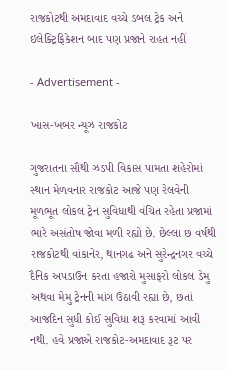રાજકોટથી અમદાવાદ વચ્ચે ડબલ ટ્રેક અને ઇલેક્ટ્રિફિકેશન બાદ પણ પ્રજાને રાહત નહીં

- Advertisement -

ખાસ-ખબર ન્યૂઝ રાજકોટ

ગુજરાતના સૌથી ઝડપી વિકાસ પામતા શહેરોમાં સ્થાન મેળવનાર રાજકોટ આજે પણ રેલવેની મૂળભૂત લોકલ ટ્રેન સુવિધાથી વંચિત રહેતા પ્રજામાં ભારે અસંતોષ જોવા મળી રહ્યો છે. છેલ્લા છ વર્ષથી રાજકોટથી વાંકાનેર, થાનગઢ અને સુરેન્દ્રનગર વચ્ચે દૈનિક અપડાઉન કરતા હજારો મુસાફરો લોકલ ડેમુ અથવા મેમુ ટ્રેનની માંગ ઉઠાવી રહ્યા છે, છતાં આજદિન સુધી કોઈ સુવિધા શરૂ કરવામાં આવી નથી. હવે પ્રજાએ રાજકોટ-અમદાવાદ રૂટ પર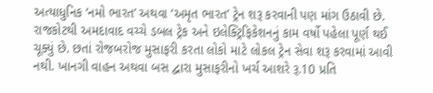અત્યાધુનિક ‘નમો ભારત’ અથવા ‘અમૃત ભારત’ ટ્રેન શરૂ કરવાની પણ માંગ ઉઠાવી છે. રાજકોટથી અમદાવાદ વચ્ચે ડબલ ટ્રેક અને ઇલેક્ટ્રિફિકેશનનું કામ વર્ષો પહેલા પૂર્ણ થઈ ચૂક્યું છે. છતાં રોજબરોજ મુસાફરી કરતા લોકો માટે લોકલ ટ્રેન સેવા શરૂ કરવામાં આવી નથી. ખાનગી વાહન અથવા બસ દ્વારા મુસાફરીનો ખર્ચ આશરે રૂ.10 પ્રતિ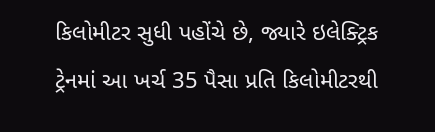કિલોમીટર સુધી પહોંચે છે, જ્યારે ઇલેક્ટ્રિક ટ્રેનમાં આ ખર્ચ 35 પૈસા પ્રતિ કિલોમીટરથી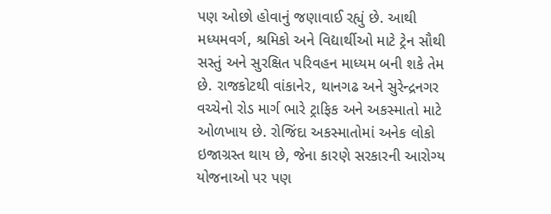પણ ઓછો હોવાનું જણાવાઈ રહ્યું છે. આથી મધ્યમવર્ગ, શ્રમિકો અને વિદ્યાર્થીઓ માટે ટ્રેન સૌથી સસ્તું અને સુરક્ષિત પરિવહન માધ્યમ બની શકે તેમ છે. રાજકોટથી વાંકાનેર, થાનગઢ અને સુરેન્દ્રનગર વચ્ચેનો રોડ માર્ગ ભારે ટ્રાફિક અને અકસ્માતો માટે ઓળખાય છે. રોજિંદા અકસ્માતોમાં અનેક લોકો ઇજાગ્રસ્ત થાય છે, જેના કારણે સરકારની આરોગ્ય યોજનાઓ પર પણ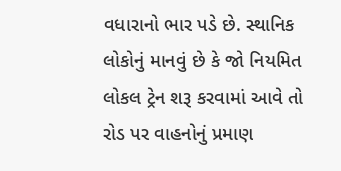વધારાનો ભાર પડે છે. સ્થાનિક લોકોનું માનવું છે કે જો નિયમિત લોકલ ટ્રેન શરૂ કરવામાં આવે તો રોડ પર વાહનોનું પ્રમાણ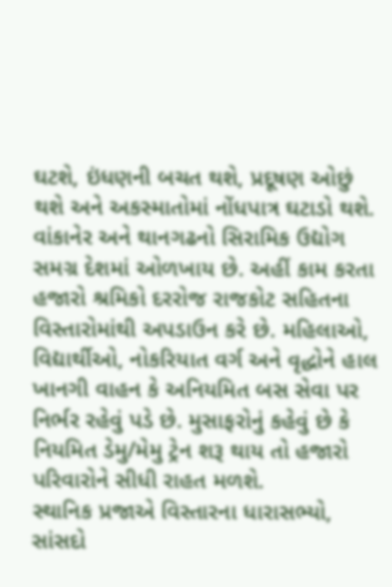ઘટશે, ઇંધણની બચત થશે, પ્રદૂષણ ઓછું થશે અને અકસ્માતોમાં નોંધપાત્ર ઘટાડો થશે. વાંકાનેર અને થાનગઢનો સિરામિક ઉદ્યોગ સમગ્ર દેશમાં ઓળખાય છે. અહીં કામ કરતા હજારો શ્રમિકો દરરોજ રાજકોટ સહિતના વિસ્તારોમાંથી અપડાઉન કરે છે. મહિલાઓ, વિદ્યાર્થીઓ, નોકરિયાત વર્ગ અને વૃદ્ધોને હાલ ખાનગી વાહન કે અનિયમિત બસ સેવા પર નિર્ભર રહેવું પડે છે. મુસાફરોનું કહેવું છે કે નિયમિત ડેમુ/મેમુ ટ્રેન શરૂ થાય તો હજારો પરિવારોને સીધી રાહત મળશે.
સ્થાનિક પ્રજાએ વિસ્તારના ધારાસભ્યો, સાંસદો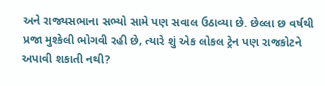અને રાજ્યસભાના સભ્યો સામે પણ સવાલ ઉઠાવ્યા છે. છેલ્લા છ વર્ષથી પ્રજા મુશ્કેલી ભોગવી રહી છે, ત્યારે શું એક લોકલ ટ્રેન પણ રાજકોટને અપાવી શકાતી નથી?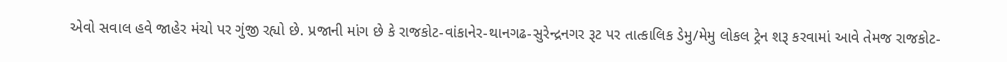એવો સવાલ હવે જાહેર મંચો પર ગુંજી રહ્યો છે. પ્રજાની માંગ છે કે રાજકોટ-વાંકાનેર-થાનગઢ-સુરેન્દ્રનગર રૂટ પર તાત્કાલિક ડેમુ/મેમુ લોકલ ટ્રેન શરૂ કરવામાં આવે તેમજ રાજકોટ-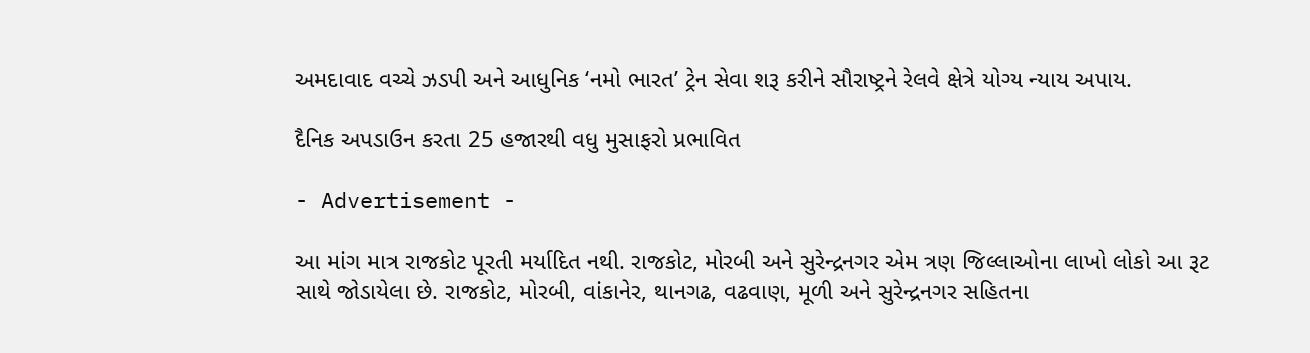અમદાવાદ વચ્ચે ઝડપી અને આધુનિક ‘નમો ભારત’ ટ્રેન સેવા શરૂ કરીને સૌરાષ્ટ્રને રેલવે ક્ષેત્રે યોગ્ય ન્યાય અપાય.

દૈનિક અપડાઉન કરતા 25 હજારથી વધુ મુસાફરો પ્રભાવિત

- Advertisement -

આ માંગ માત્ર રાજકોટ પૂરતી મર્યાદિત નથી. રાજકોટ, મોરબી અને સુરેન્દ્રનગર એમ ત્રણ જિલ્લાઓના લાખો લોકો આ રૂટ સાથે જોડાયેલા છે. રાજકોટ, મોરબી, વાંકાનેર, થાનગઢ, વઢવાણ, મૂળી અને સુરેન્દ્રનગર સહિતના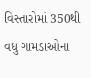વિસ્તારોમાં 350થી વધુ ગામડાઓના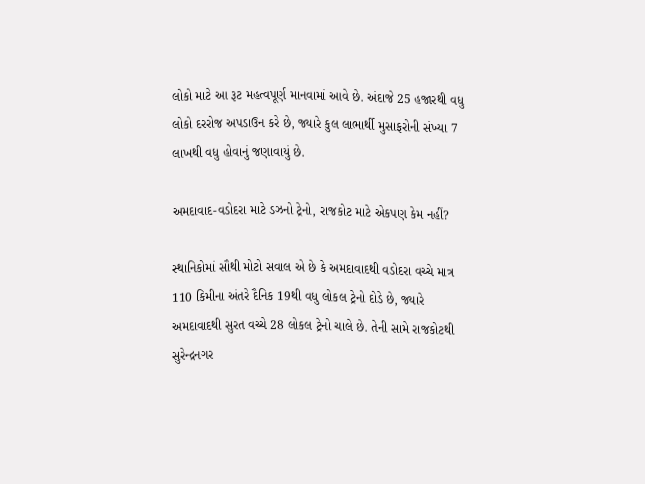લોકો માટે આ રૂટ મહત્વપૂર્ણ માનવામાં આવે છે. અંદાજે 25 હજારથી વધુ લોકો દરરોજ અપડાઉન કરે છે, જ્યારે કુલ લાભાર્થી મુસાફરોની સંખ્યા 7 લાખથી વધુ હોવાનું જણાવાયું છે.

અમદાવાદ-વડોદરા માટે ડઝનો ટ્રેનો, રાજકોટ માટે એકપણ કેમ નહીં?

સ્થાનિકોમાં સૌથી મોટો સવાલ એ છે કે અમદાવાદથી વડોદરા વચ્ચે માત્ર 110 કિમીના અંતરે દૈનિક 19થી વધુ લોકલ ટ્રેનો દોડે છે, જ્યારે અમદાવાદથી સુરત વચ્ચે 28 લોકલ ટ્રેનો ચાલે છે. તેની સામે રાજકોટથી સુરેન્દ્રનગર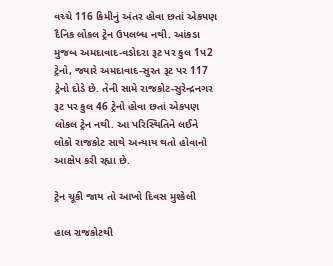વચ્ચે 116 કિમીનું અંતર હોવા છતાં એકપણ દૈનિક લોકલ ટ્રેન ઉપલબ્ધ નથી. આંકડા મુજબ અમદાવાદ-વડોદરા રૂટ પર કુલ 1પ2 ટ્રેનો, જ્યારે અમદાવાદ-સુરત રૂટ પર 117 ટ્રેનો દોડે છે. તેની સામે રાજકોટ-સુરેન્દ્રનગર રૂટ પર કુલ 46 ટ્રેનો હોવા છતાં એકપણ લોકલ ટ્રેન નથી. આ પરિસ્થિતિને લઈને લોકો રાજકોટ સાથે અન્યાય થતો હોવાનો આક્ષેપ કરી રહ્યા છે.

ટ્રેન ચૂકી જાય તો આખો દિવસ મુશ્કેલી

હાલ રાજકોટથી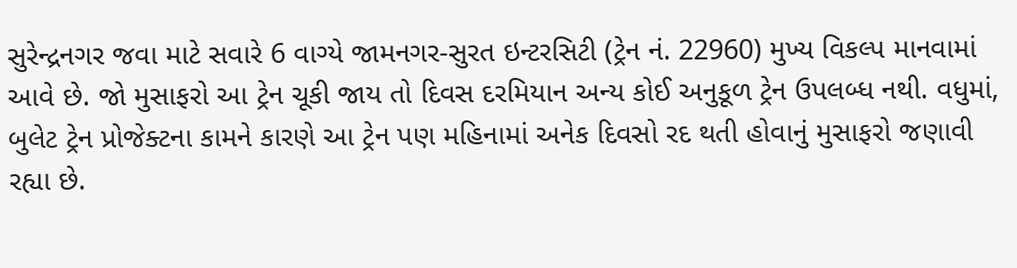સુરેન્દ્રનગર જવા માટે સવારે 6 વાગ્યે જામનગર-સુરત ઇન્ટરસિટી (ટ્રેન નં. 22960) મુખ્ય વિકલ્પ માનવામાં આવે છે. જો મુસાફરો આ ટ્રેન ચૂકી જાય તો દિવસ દરમિયાન અન્ય કોઈ અનુકૂળ ટ્રેન ઉપલબ્ધ નથી. વધુમાં, બુલેટ ટ્રેન પ્રોજેક્ટના કામને કારણે આ ટ્રેન પણ મહિનામાં અનેક દિવસો રદ થતી હોવાનું મુસાફરો જણાવી રહ્યા છે.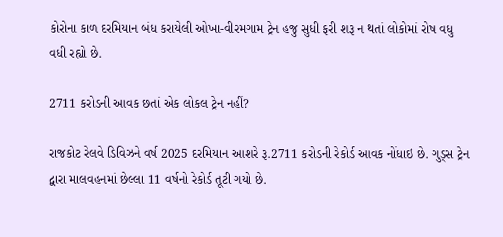કોરોના કાળ દરમિયાન બંધ કરાયેલી ઓખા-વીરમગામ ટ્રેન હજુ સુધી ફરી શરૂ ન થતાં લોકોમાં રોષ વધુ વધી રહ્યો છે.

2711 કરોડની આવક છતાં એક લોકલ ટ્રેન નહીં?

રાજકોટ રેલવે ડિવિઝને વર્ષ 2025 દરમિયાન આશરે રૂ.2711 કરોડની રેકોર્ડ આવક નોંધાઇ છે. ગુડ્સ ટ્રેન દ્વારા માલવહનમાં છેલ્લા 11 વર્ષનો રેકોર્ડ તૂટી ગયો છે.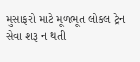મુસાફરો માટે મૂળભૂત લોકલ ટ્રેન સેવા શરૂ ન થતી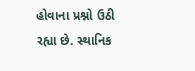હોવાના પ્રશ્નો ઉઠી રહ્યા છે. સ્થાનિક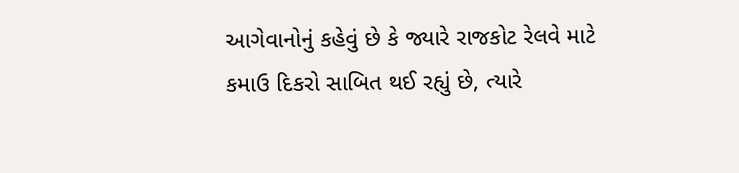આગેવાનોનું કહેવું છે કે જ્યારે રાજકોટ રેલવે માટે કમાઉ દિકરો સાબિત થઈ રહ્યું છે, ત્યારે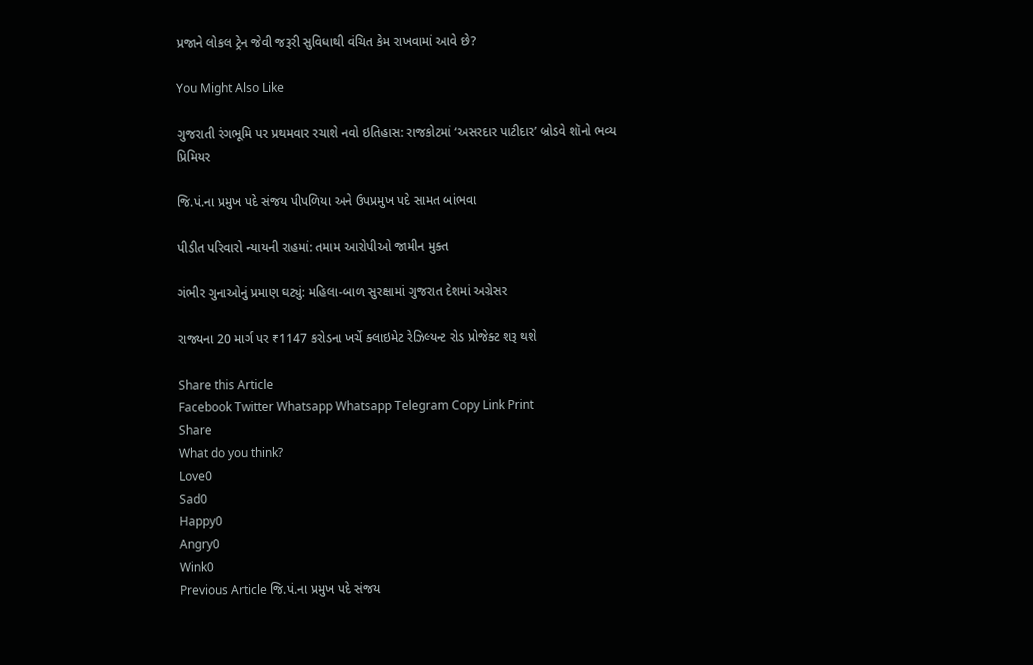પ્રજાને લોકલ ટ્રેન જેવી જરૂરી સુવિધાથી વંચિત કેમ રાખવામાં આવે છે?

You Might Also Like

ગુજરાતી રંગભૂમિ પર પ્રથમવાર રચાશે નવો ઇતિહાસ: રાજકોટમાં ‘અસરદાર પાટીદાર’ બ્રોડવે શૉનો ભવ્ય પ્રિમિયર

જિ.પં.ના પ્રમુખ પદે સંજય પીપળિયા અને ઉપપ્રમુખ પદે સામત બાંભવા

પીડીત પરિવારો ન્યાયની રાહમાં: તમામ આરોપીઓ જામીન મુક્ત

ગંભીર ગુનાઓનું પ્રમાણ ઘટ્યું: મહિલા-બાળ સુરક્ષામાં ગુજરાત દેશમાં અગ્રેસર

રાજ્યના 20 માર્ગ પર ₹1147 કરોડના ખર્ચે ક્લાઇમેટ રેઝિલ્યન્ટ રોડ પ્રોજેક્ટ શરૂ થશે

Share this Article
Facebook Twitter Whatsapp Whatsapp Telegram Copy Link Print
Share
What do you think?
Love0
Sad0
Happy0
Angry0
Wink0
Previous Article જિ.પં.ના પ્રમુખ પદે સંજય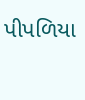પીપળિયા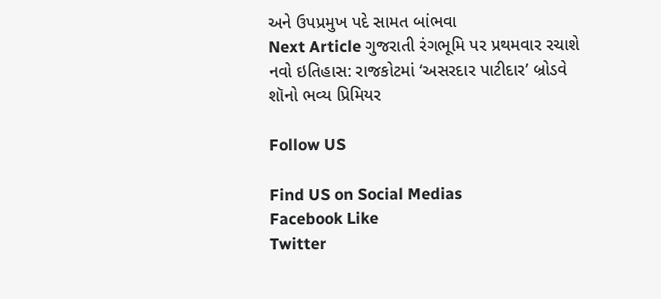અને ઉપપ્રમુખ પદે સામત બાંભવા
Next Article ગુજરાતી રંગભૂમિ પર પ્રથમવાર રચાશે નવો ઇતિહાસ: રાજકોટમાં ‘અસરદાર પાટીદાર’ બ્રોડવે શૉનો ભવ્ય પ્રિમિયર

Follow US

Find US on Social Medias
Facebook Like
Twitter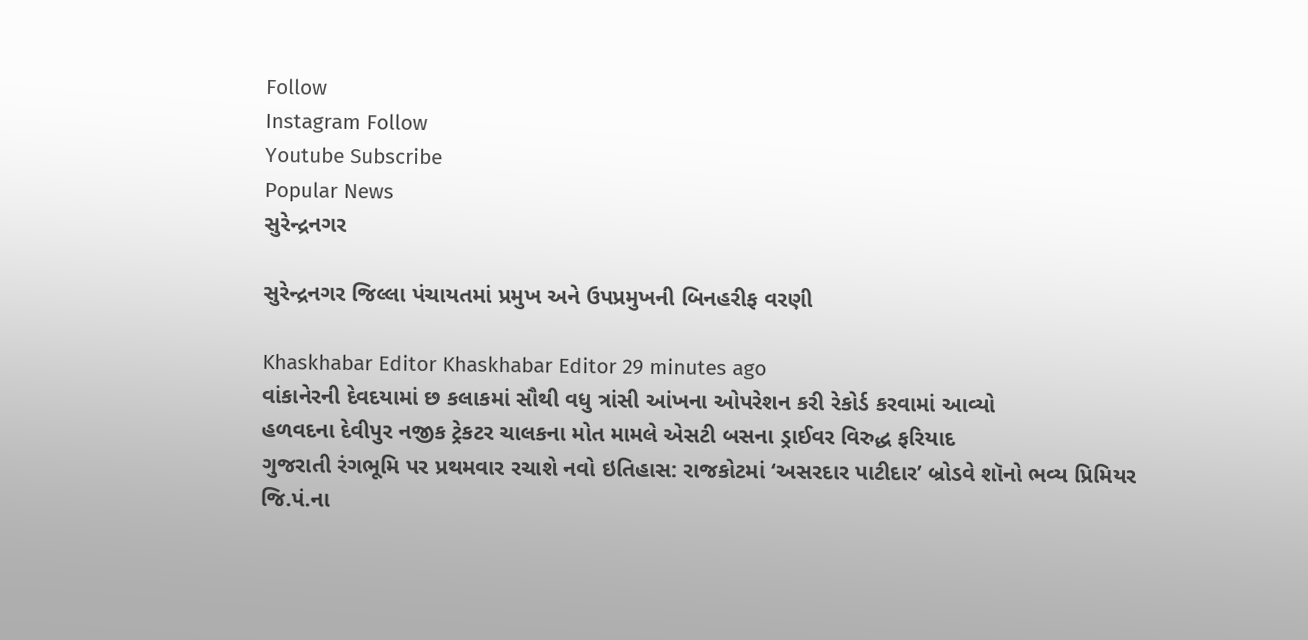Follow
Instagram Follow
Youtube Subscribe
Popular News
સુરેન્દ્રનગર

સુરેન્દ્રનગર જિલ્લા પંચાયતમાં પ્રમુખ અને ઉપપ્રમુખની બિનહરીફ વરણી

Khaskhabar Editor Khaskhabar Editor 29 minutes ago
વાંકાનેરની દેવદયામાં છ કલાકમાં સૌથી વધુ ત્રાંસી આંખના ઓપરેશન કરી રેકોર્ડ કરવામાં આવ્યો
હળવદના દેવીપુર નજીક ટ્રેકટર ચાલકના મોત મામલે એસટી બસના ડ્રાઈવર વિરુદ્ધ ફરિયાદ
ગુજરાતી રંગભૂમિ પર પ્રથમવાર રચાશે નવો ઇતિહાસ: રાજકોટમાં ‘અસરદાર પાટીદાર’ બ્રોડવે શૉનો ભવ્ય પ્રિમિયર
જિ.પં.ના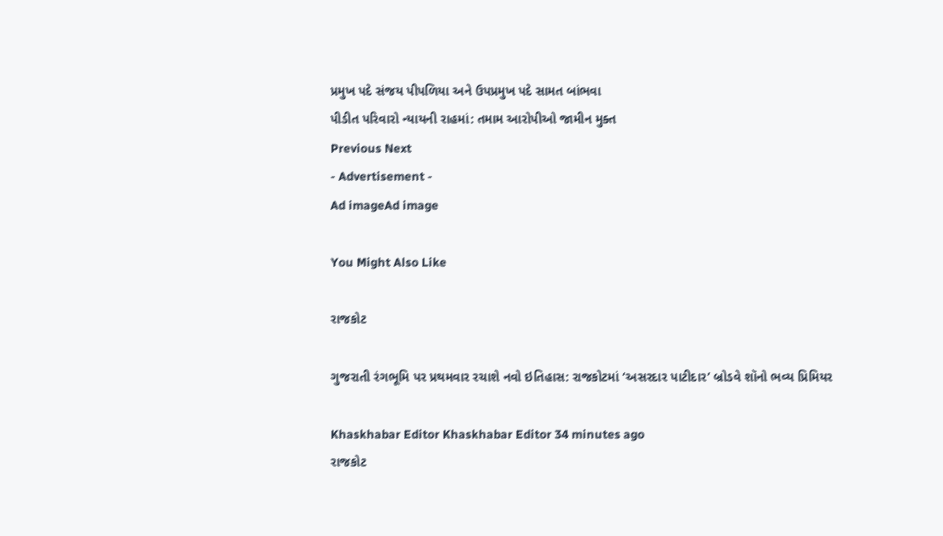પ્રમુખ પદે સંજય પીપળિયા અને ઉપપ્રમુખ પદે સામત બાંભવા
પીડીત પરિવારો ન્યાયની રાહમાં: તમામ આરોપીઓ જામીન મુક્ત
Previous Next
- Advertisement -
Ad imageAd image

You Might Also Like

રાજકોટ

ગુજરાતી રંગભૂમિ પર પ્રથમવાર રચાશે નવો ઇતિહાસ: રાજકોટમાં ‘અસરદાર પાટીદાર’ બ્રોડવે શૉનો ભવ્ય પ્રિમિયર

Khaskhabar Editor Khaskhabar Editor 34 minutes ago
રાજકોટ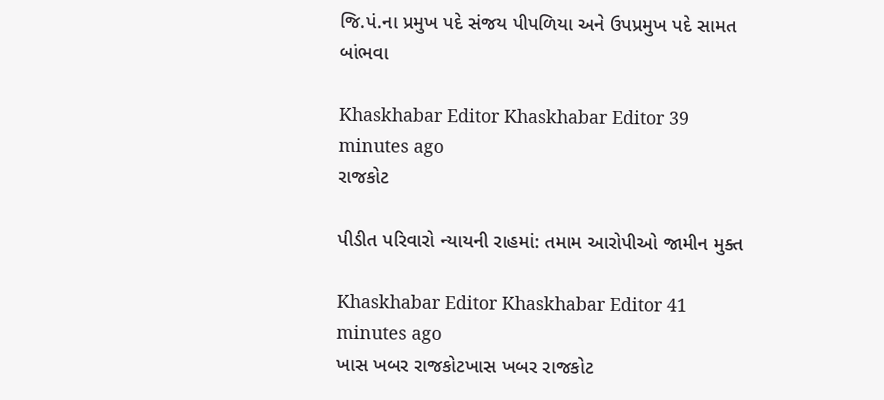જિ.પં.ના પ્રમુખ પદે સંજય પીપળિયા અને ઉપપ્રમુખ પદે સામત બાંભવા

Khaskhabar Editor Khaskhabar Editor 39 minutes ago
રાજકોટ

પીડીત પરિવારો ન્યાયની રાહમાં: તમામ આરોપીઓ જામીન મુક્ત

Khaskhabar Editor Khaskhabar Editor 41 minutes ago
ખાસ ખબર રાજકોટખાસ ખબર રાજકોટ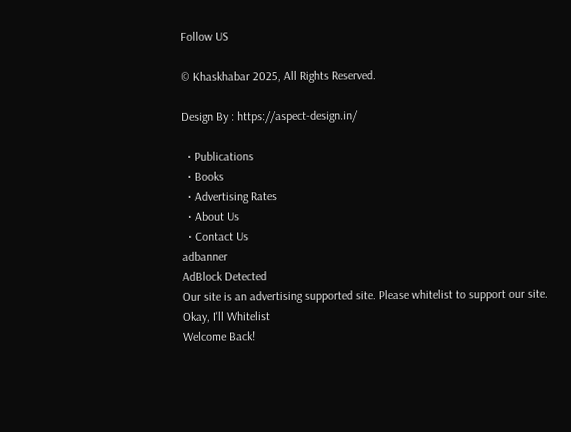Follow US

© Khaskhabar 2025, All Rights Reserved.

Design By : https://aspect-design.in/

  • Publications
  • Books
  • Advertising Rates
  • About Us
  • Contact Us
adbanner
AdBlock Detected
Our site is an advertising supported site. Please whitelist to support our site.
Okay, I'll Whitelist
Welcome Back!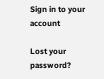Sign in to your account

Lost your password?